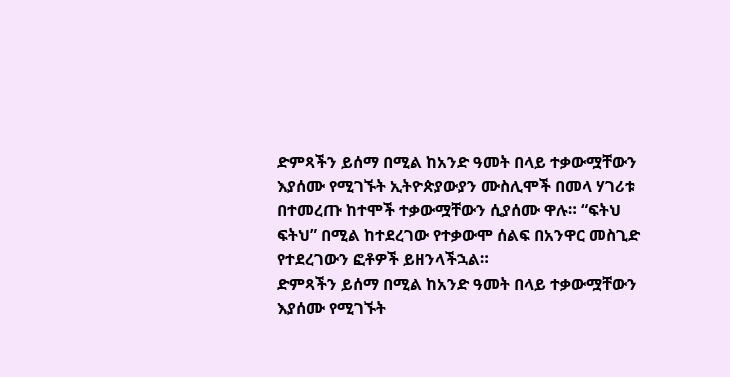ድምጻችን ይሰማ በሚል ከአንድ ዓመት በላይ ተቃውሟቸውን እያሰሙ የሚገኙት ኢትዮጵያውያን ሙስሊሞች በመላ ሃገሪቱ በተመረጡ ከተሞች ተቃውሟቸውን ሲያሰሙ ዋሉ። “ፍትህ ፍትህ” በሚል ከተደረገው የተቃውሞ ሰልፍ በአንዋር መስጊድ የተደረገውን ፎቶዎች ይዘንላችኋል።
ድምጻችን ይሰማ በሚል ከአንድ ዓመት በላይ ተቃውሟቸውን እያሰሙ የሚገኙት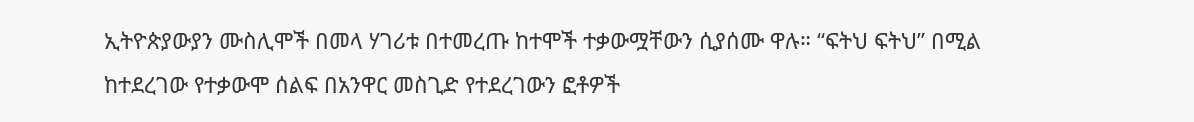ኢትዮጵያውያን ሙስሊሞች በመላ ሃገሪቱ በተመረጡ ከተሞች ተቃውሟቸውን ሲያሰሙ ዋሉ። “ፍትህ ፍትህ” በሚል ከተደረገው የተቃውሞ ሰልፍ በአንዋር መስጊድ የተደረገውን ፎቶዎች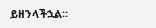ይዘንላችኋል።